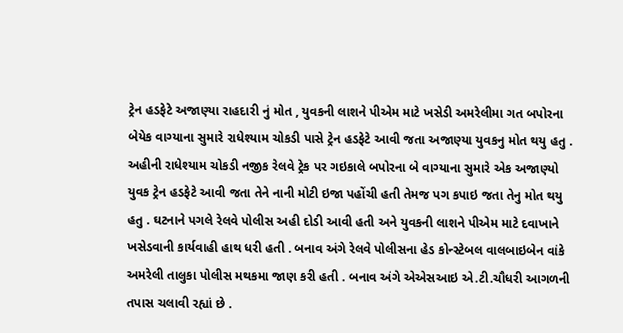ટ્રેન હડફેટે અજાણ્યા રાહદારી નું મોત , યુવકની લાશને પીએમ માટે ખસેડી અમરેલીમા ગત બપોરના બેયેક વાગ્યાના સુમારે રાધેશ્યામ ચોકડી પાસે ટ્રેન હડફેટે આવી જતા અજાણ્યા યુવકનુ મોત થયુ હતુ . અહીની રાધેશ્યામ ચોકડી નજીક રેલવે ટ્રેક પર ગઇકાલે બપોરના બે વાગ્યાના સુમારે એક અજાણ્યો યુવક ટ્રેન હડફેટે આવી જતા તેને નાની મોટી ઇજા પહોંચી હતી તેમજ પગ કપાઇ જતા તેનુ મોત થયુ હતુ . ઘટનાને પગલે રેલવે પોલીસ અહી દોડી આવી હતી અને યુવકની લાશને પીએમ માટે દવાખાને ખસેડવાની કાર્યવાહી હાથ ધરી હતી . બનાવ અંગે રેલવે પોલીસના હેડ કોન્સ્ટેબલ વાલબાઇબેન વાંકે અમરેલી તાલુકા પોલીસ મથકમા જાણ કરી હતી . બનાવ અંગે એએસઆઇ એ.ટી.ચૌધરી આગળની તપાસ ચલાવી રહ્યાં છે .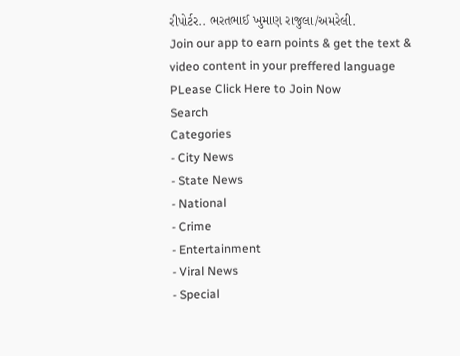રીપોર્ટર.. ભરતભાઈ ખુમાણ રાજુલા/અમરેલી.
Join our app to earn points & get the text & video content in your preffered language
PLease Click Here to Join Now
Search
Categories
- City News
- State News
- National
- Crime
- Entertainment
- Viral News
- Special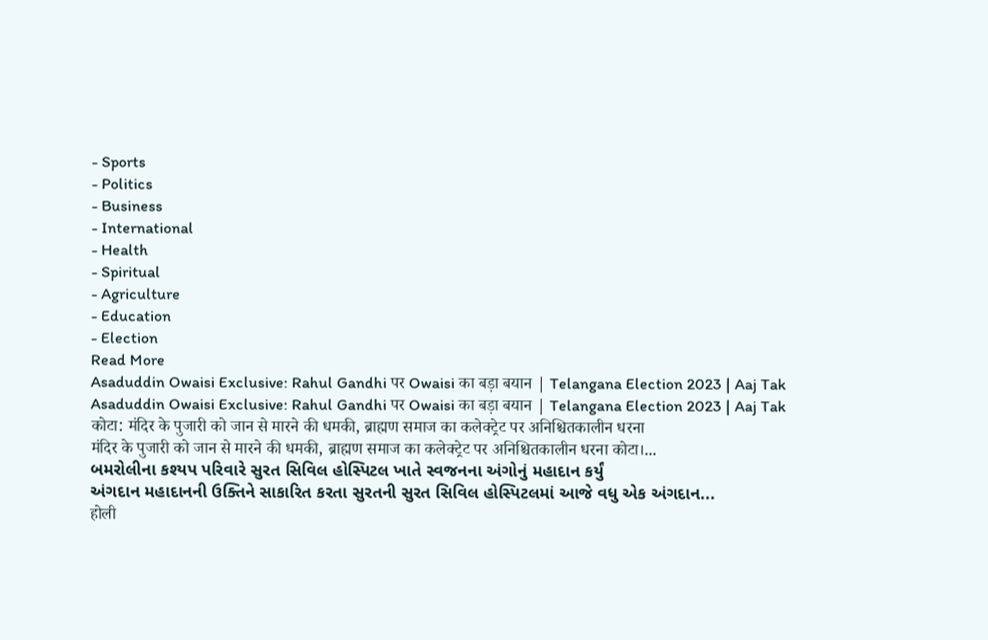- Sports
- Politics
- Business
- International
- Health
- Spiritual
- Agriculture
- Education
- Election
Read More
Asaduddin Owaisi Exclusive: Rahul Gandhi पर Owaisi का बड़ा बयान | Telangana Election 2023 | Aaj Tak
Asaduddin Owaisi Exclusive: Rahul Gandhi पर Owaisi का बड़ा बयान | Telangana Election 2023 | Aaj Tak
कोटा: मंदिर के पुजारी को जान से मारने की धमकी, ब्राह्मण समाज का कलेक्ट्रेट पर अनिश्चितकालीन धरना
मंदिर के पुजारी को जान से मारने की धमकी, ब्राह्मण समाज का कलेक्ट्रेट पर अनिश्चितकालीन धरना कोटा।...
બમરોલીના કશ્યપ પરિવારે સુરત સિવિલ હોસ્પિટલ ખાતે સ્વજનના અંગોનું મહાદાન કર્યું
અંગદાન મહાદાનની ઉક્તિને સાકારિત કરતા સુરતની સુરત સિવિલ હોસ્પિટલમાં આજે વધુ એક અંગદાન...
होली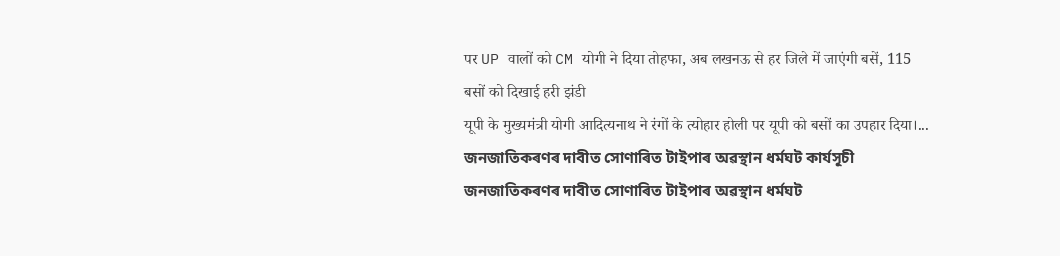पर UP वालों को CM योगी ने दिया तोहफा, अब लखनऊ से हर जिले में जाएंगी बसें, 115 बसों को दिखाई हरी झंडी
यूपी के मुख्यमंत्री योगी आदित्यनाथ ने रंगों के त्योहार होली पर यूपी को बसों का उपहार दिया।...
জনজাতিকৰণৰ দাবীত সোণাৰিত টাইপাৰ অৱস্থান ধৰ্মঘট কাৰ্যসূচী
জনজাতিকৰণৰ দাবীত সোণাৰিত টাইপাৰ অৱস্থান ধৰ্মঘট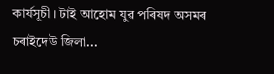কাৰ্যসূচী। টাই আহোম যুৱ পৰিষদ অসমৰ চৰাইদেউ জিলা...